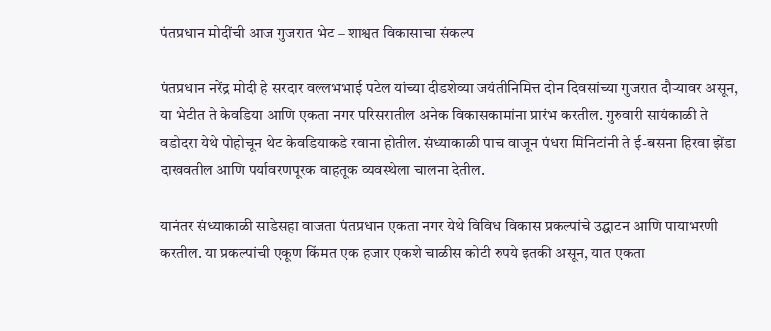पंतप्रधान मोदींची आज गुजरात भेट – शाश्वत विकासाचा संकल्प

पंतप्रधान नरेंद्र मोदी हे सरदार वल्लभभाई पटेल यांच्या दीडशेव्या जयंतीनिमित्त दोन दिवसांच्या गुजरात दौऱ्यावर असून, या भेटीत ते केवडिया आणि एकता नगर परिसरातील अनेक विकासकामांना प्रारंभ करतील. गुरुवारी सायंकाळी ते वडोदरा येथे पोहोचून थेट केवडियाकडे रवाना होतील. संध्याकाळी पाच वाजून पंधरा मिनिटांनी ते ई-बसना हिरवा झेंडा दाखवतील आणि पर्यावरणपूरक वाहतूक व्यवस्थेला चालना देतील.

यानंतर संध्याकाळी साडेसहा वाजता पंतप्रधान एकता नगर येथे विविध विकास प्रकल्पांचे उद्घाटन आणि पायाभरणी करतील. या प्रकल्पांची एकूण किंमत एक हजार एकशे चाळीस कोटी रुपये इतकी असून, यात एकता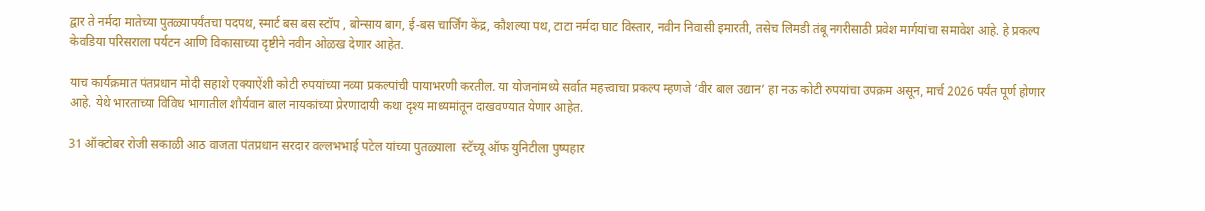द्वार ते नर्मदा मातेच्या पुतळ्यापर्यंतचा पदपथ, स्मार्ट बस बस स्टॉप , बोन्साय बाग, ई-बस चार्जिंग केंद्र, कौशल्या पथ, टाटा नर्मदा घाट विस्तार, नवीन निवासी इमारती, तसेच लिमडी तंबू नगरीसाठी प्रवेश मार्गयांचा समावेश आहे. हे प्रकल्प केवडिया परिसराला पर्यटन आणि विकासाच्या दृष्टीने नवीन ओळख देणार आहेत.

याच कार्यक्रमात पंतप्रधान मोदी सहाशे एक्याऐंशी कोटी रुपयांच्या नव्या प्रकल्पांची पायाभरणी करतील. या योजनांमध्ये सर्वात महत्त्वाचा प्रकल्प म्हणजे ‘वीर बाल उद्यान’ हा नऊ कोटी रुपयांचा उपक्रम असून, मार्च 2026 पर्यंत पूर्ण होणार आहे. येथे भारताच्या विविध भागातील शौर्यवान बाल नायकांच्या प्रेरणादायी कथा दृश्य माध्यमांतून दाखवण्यात येणार आहेत.

31 ऑक्टोबर रोजी सकाळी आठ वाजता पंतप्रधान सरदार वल्लभभाई पटेल यांच्या पुतळ्याला  स्टॅच्यू ऑफ युनिटीला पुष्पहार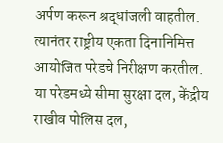अर्पण करून श्रद्धांजली वाहतील. त्यानंतर राष्ट्रीय एकता दिनानिमित्त आयोजित परेडचे निरीक्षण करतील. या परेडमध्ये सीमा सुरक्षा दल, केंद्रीय राखीव पोलिस दल,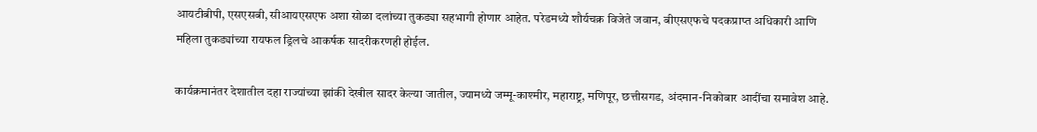आयटीबीपी, एसएसबी, सीआयएसएफ अशा सोळा दलांच्या तुकड्या सहभागी होणार आहेत. परेडमध्ये शौर्यचक्र विजेते जवान, बीएसएफचे पदकप्राप्त अधिकारी आणि महिला तुकड्यांच्या रायफल ड्रिलचे आकर्षक सादरीकरणही होईल.

कार्यक्रमानंतर देशातील दहा राज्यांच्या झांकी देखील सादर केल्या जातील, ज्यामध्ये जम्मू-काश्मीर, महाराष्ट्र, मणिपूर, छत्तीसगड, अंदमान-निकोबार आदींचा समावेश आहे.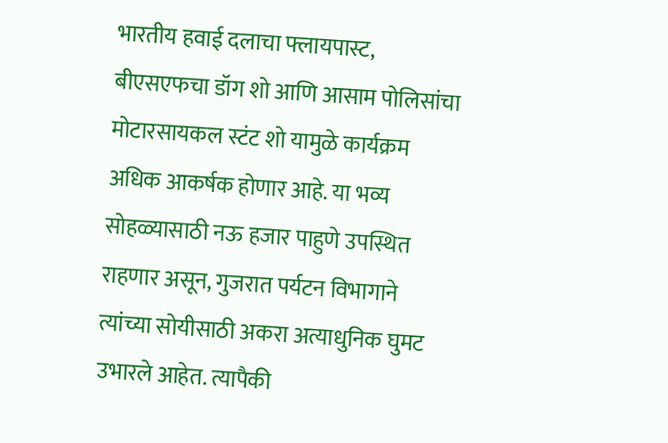भारतीय हवाई दलाचा फ्लायपास्ट, बीएसएफचा डॉग शो आणि आसाम पोलिसांचा मोटारसायकल स्टंट शो यामुळे कार्यक्रम अधिक आकर्षक होणार आहे. या भव्य सोहळ्यासाठी नऊ हजार पाहुणे उपस्थित राहणार असून, गुजरात पर्यटन विभागाने त्यांच्या सोयीसाठी अकरा अत्याधुनिक घुमट उभारले आहेत. त्यापैकी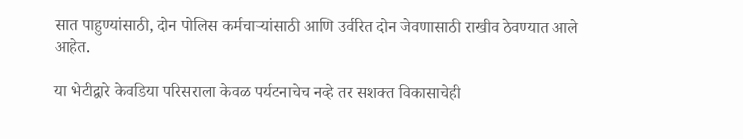सात पाहुण्यांसाठी, दोन पोलिस कर्मचाऱ्यांसाठी आणि उर्वरित दोन जेवणासाठी राखीव ठेवण्यात आले आहेत.

या भेटीद्वारे केवडिया परिसराला केवळ पर्यटनाचेच नव्हे तर सशक्त विकासाचेही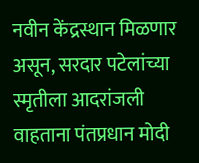नवीन केंद्रस्थान मिळणार असून, सरदार पटेलांच्या स्मृतीला आदरांजली वाहताना पंतप्रधान मोदी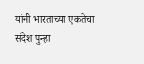यांनी भारताच्या एकतेचा संदेश पुन्हा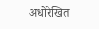अधोरेखित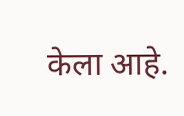केला आहे.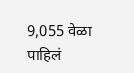9,055 वेळा पाहिलं